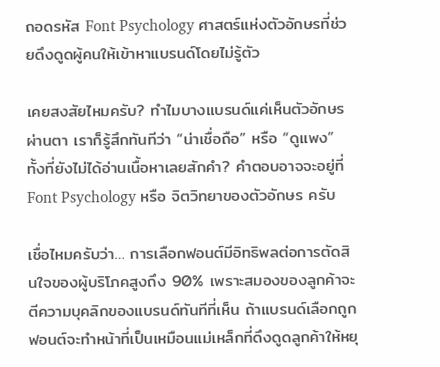ถอดรหัส Font Psychology ศาสตร์แห่งตัวอักษรที่ช่วยดึงดูดผู้คนให้เข้าหาแบรนด์โดยไม่รู้ตัว

เคยสงสัยไหมครับ? ทำไมบางแบรนด์แค่เห็นตัวอักษรผ่านตา เราก็รู้สึกทันทีว่า “น่าเชื่อถือ” หรือ “ดูแพง” ทั้งที่ยังไม่ได้อ่านเนื้อหาเลยสักคำ? คำตอบอาจจะอยู่ที่ Font Psychology หรือ จิตวิทยาของตัวอักษร ครับ

เชื่อไหมครับว่า… การเลือกฟอนต์มีอิทธิพลต่อการตัดสินใจของผู้บริโภคสูงถึง 90% เพราะสมองของลูกค้าจะตีความบุคลิกของแบรนด์ทันทีที่เห็น ถ้าแบรนด์เลือกถูก ฟอนต์จะทำหน้าที่เป็นเหมือนแม่เหล็กที่ดึงดูดลูกค้าให้หยุ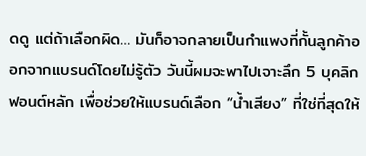ดดู แต่ถ้าเลือกผิด… มันก็อาจกลายเป็นกำแพงที่กั้นลูกค้าออกจากแบรนด์โดยไม่รู้ตัว วันนี้ผมจะพาไปเจาะลึก 5 บุคลิกฟอนต์หลัก เพื่อช่วยให้แบรนด์เลือก “น้ำเสียง” ที่ใช่ที่สุดให้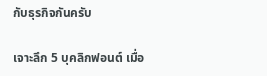กับธุรกิจกันครับ

เจาะลึก 5 บุคลิกฟอนต์ เมื่อ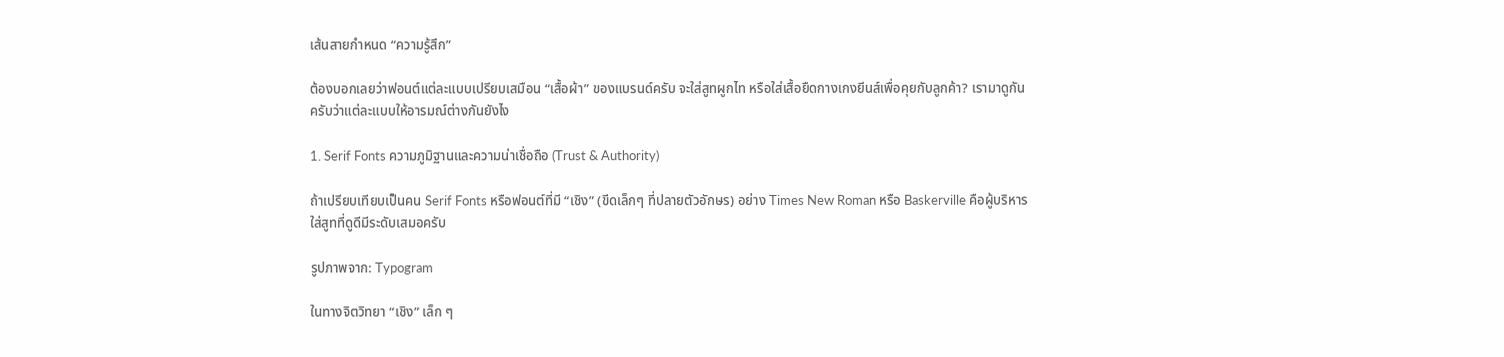เส้นสายกำหนด “ความรู้สึก”

ต้องบอกเลยว่าฟอนต์แต่ละแบบเปรียบเสมือน “เสื้อผ้า” ของแบรนด์ครับ จะใส่สูทผูกไท หรือใส่เสื้อยืดกางเกงยีนส์เพื่อคุยกับลูกค้า? เรามาดูกันครับว่าแต่ละแบบให้อารมณ์ต่างกันยังไง

1. Serif Fonts ความภูมิฐานและความน่าเชื่อถือ (Trust & Authority)

ถ้าเปรียบเทียบเป็นคน Serif Fonts หรือฟอนต์ที่มี “เชิง” (ขีดเล็กๆ ที่ปลายตัวอักษร) อย่าง Times New Roman หรือ Baskerville คือผู้บริหารใส่สูทที่ดูดีมีระดับเสมอครับ

รูปภาพจาก: Typogram

ในทางจิตวิทยา “เชิง” เล็ก ๆ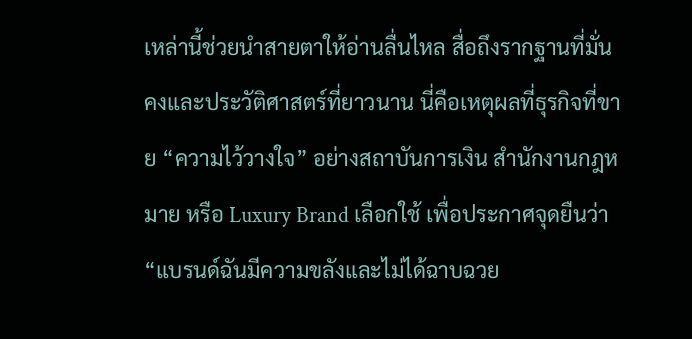เหล่านี้ช่วยนำสายตาให้อ่านลื่นไหล สื่อถึงรากฐานที่มั่นคงและประวัติศาสตร์ที่ยาวนาน นี่คือเหตุผลที่ธุรกิจที่ขาย “ความไว้วางใจ” อย่างสถาบันการเงิน สำนักงานกฎหมาย หรือ Luxury Brand เลือกใช้ เพื่อประกาศจุดยืนว่า “แบรนด์ฉันมีความขลังและไม่ได้ฉาบฉวย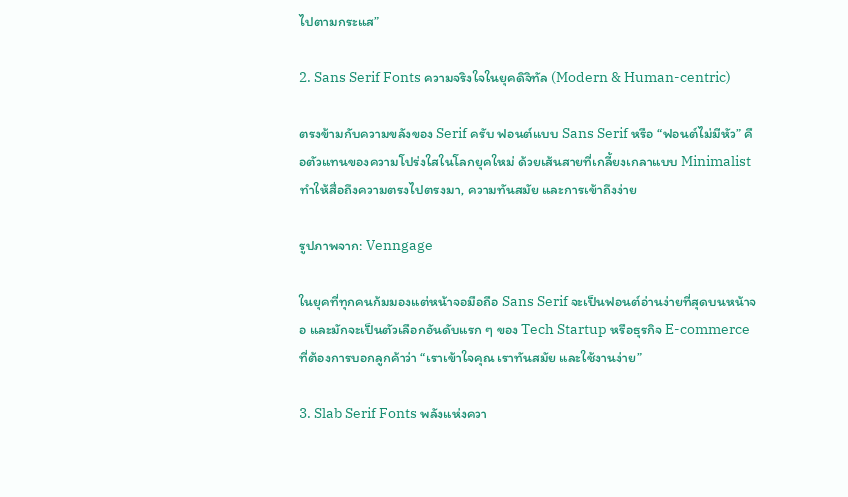ไปตามกระแส”

2. Sans Serif Fonts ความจริงใจในยุคดิจิทัล (Modern & Human-centric)

ตรงข้ามกับความขลังของ Serif ครับ ฟอนต์แบบ Sans Serif หรือ “ฟอนต์ไม่มีหัว” คือตัวแทนของความโปร่งใสในโลกยุคใหม่ ด้วยเส้นสายที่เกลี้ยงเกลาแบบ Minimalist ทำให้สื่อถึงความตรงไปตรงมา, ความทันสมัย และการเข้าถึงง่าย

รูปภาพจาก: Venngage

ในยุคที่ทุกคนก้มมองแต่หน้าจอมือถือ Sans Serif จะเป็นฟอนต์อ่านง่ายที่สุดบนหน้าจอ และมักจะเป็นตัวเลือกอันดับแรก ๆ ของ Tech Startup หรือธุรกิจ E-commerce ที่ต้องการบอกลูกค้าว่า “เราเข้าใจคุณ เราทันสมัย และใช้งานง่าย”

3. Slab Serif Fonts พลังแห่งควา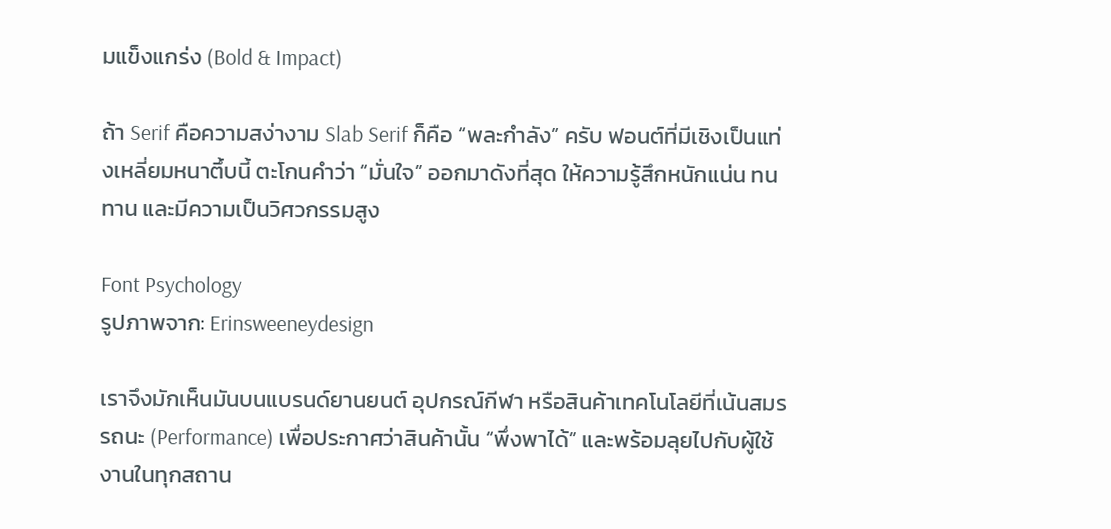มแข็งแกร่ง (Bold & Impact)

ถ้า Serif คือความสง่างาม Slab Serif ก็คือ “พละกำลัง” ครับ ฟอนต์ที่มีเชิงเป็นแท่งเหลี่ยมหนาตึ้บนี้ ตะโกนคำว่า “มั่นใจ” ออกมาดังที่สุด ให้ความรู้สึกหนักแน่น ทนทาน และมีความเป็นวิศวกรรมสูง

Font Psychology
รูปภาพจาก: Erinsweeneydesign

เราจึงมักเห็นมันบนแบรนด์ยานยนต์ อุปกรณ์กีฬา หรือสินค้าเทคโนโลยีที่เน้นสมรรถนะ (Performance) เพื่อประกาศว่าสินค้านั้น “พึ่งพาได้” และพร้อมลุยไปกับผู้ใช้งานในทุกสถาน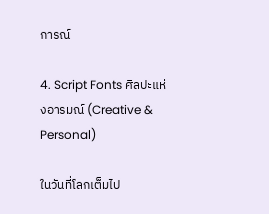การณ์

4. Script Fonts ศิลปะแห่งอารมณ์ (Creative & Personal)

ในวันที่โลกเต็มไป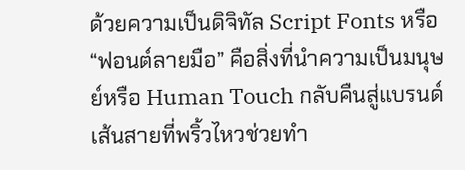ด้วยความเป็นดิจิทัล Script Fonts หรือ “ฟอนต์ลายมือ” คือสิ่งที่นำความเป็นมนุษย์หรือ Human Touch กลับคืนสู่แบรนด์ เส้นสายที่พริ้วไหวช่วยทำ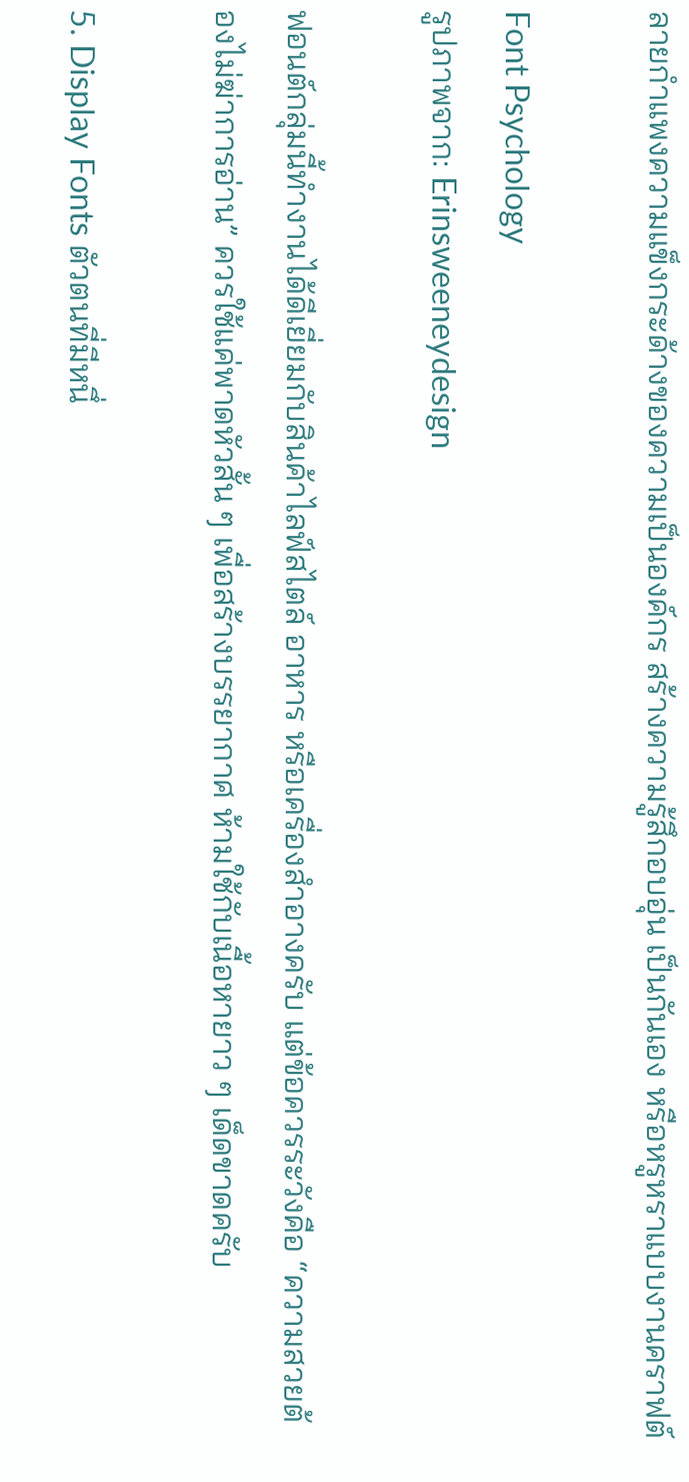ลายกำแพงความแข็งกระด้างของความเป็นองค์กร สร้างความรู้สึกอบอุ่น เป็นกันเอง หรือหรูหราแบบงานคราฟต์

Font Psychology
รูปภาพจาก: Erinsweeneydesign

ฟอนต์กลุ่มนี้ทำงานได้ดีเยี่ยมกับสินค้าไลฟ์สไตล์ อาหาร หรือเครื่องสำอางครับ แต่ข้อควรระวังคือ “ความสวยต้องไม่ฆ่าการอ่าน” ควรใช้แค่พาดหัวสั้น ๆ เพื่อสร้างบรรยากาศ ห้ามใช้กับเนื้อหายาว ๆ เด็ดขาดครับ

5. Display Fonts ตัวตนที่มีหนึ่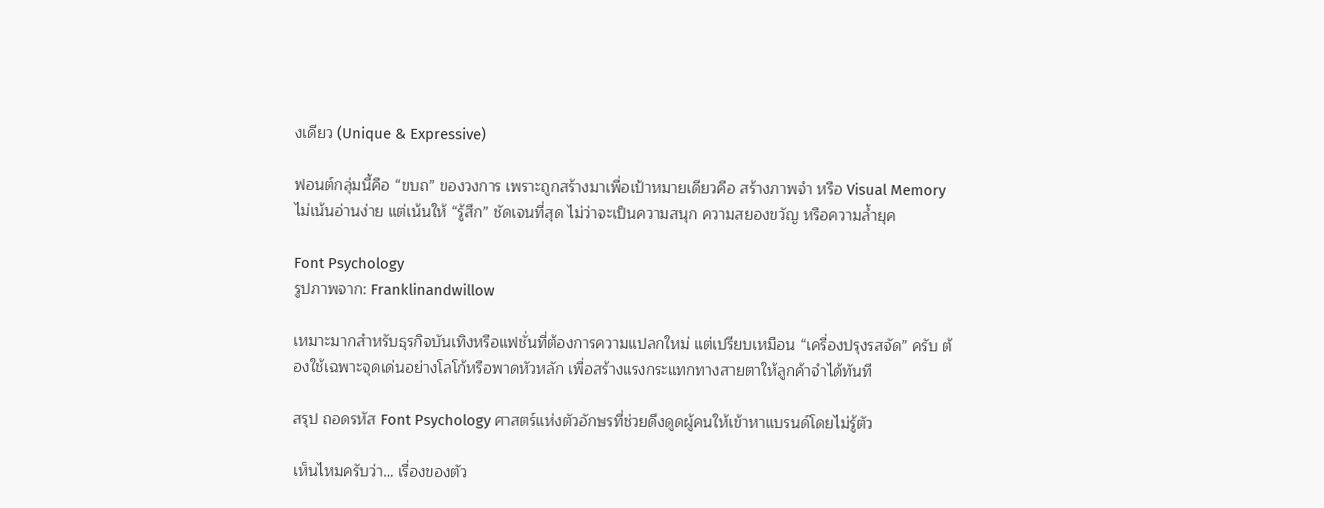งเดียว (Unique & Expressive)

ฟอนต์กลุ่มนี้คือ “ขบถ” ของวงการ เพราะถูกสร้างมาเพื่อเป้าหมายเดียวคือ สร้างภาพจำ หรือ Visual Memory ไม่เน้นอ่านง่าย แต่เน้นให้ “รู้สึก” ชัดเจนที่สุด ไม่ว่าจะเป็นความสนุก ความสยองขวัญ หรือความล้ำยุค

Font Psychology
รูปภาพจาก: Franklinandwillow

เหมาะมากสำหรับธุรกิจบันเทิงหรือแฟชั่นที่ต้องการความแปลกใหม่ แต่เปรียบเหมือน “เครื่องปรุงรสจัด” ครับ ต้องใช้เฉพาะจุดเด่นอย่างโลโก้หรือพาดหัวหลัก เพื่อสร้างแรงกระแทกทางสายตาให้ลูกค้าจำได้ทันที

สรุป ถอดรหัส Font Psychology ศาสตร์แห่งตัวอักษรที่ช่วยดึงดูดผู้คนให้เข้าหาแบรนด์โดยไม่รู้ตัว

เห็นไหมครับว่า… เรื่องของตัว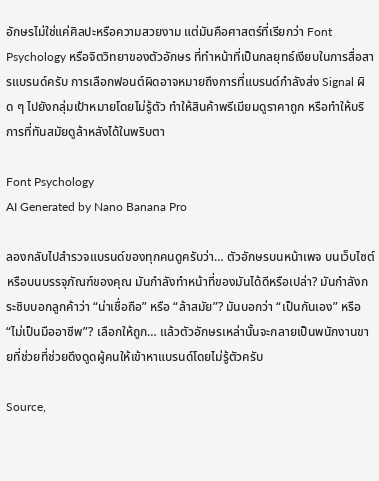อักษรไม่ใช่แค่ศิลปะหรือความสวยงาม แต่มันคือศาสตร์ที่เรียกว่า Font Psychology หรือจิตวิทยาของตัวอักษร ที่ทำหน้าที่เป็นกลยุทธ์เงียบในการสื่อสารแบรนด์ครับ การเลือกฟอนต์ผิดอาจหมายถึงการที่แบรนด์กำลังส่ง Signal ผิด ๆ ไปยังกลุ่มเป้าหมายโดยไม่รู้ตัว ทำให้สินค้าพรีเมียมดูราคาถูก หรือทำให้บริการที่ทันสมัยดูล้าหลังได้ในพริบตา

Font Psychology
AI Generated by Nano Banana Pro

ลองกลับไปสำรวจแบรนด์ของทุกคนดูครับว่า… ตัวอักษรบนหน้าเพจ บนเว็บไซต์ หรือบนบรรจุภัณฑ์ของคุณ มันกำลังทำหน้าที่ของมันได้ดีหรือเปล่า? มันกำลังกระซิบบอกลูกค้าว่า “น่าเชื่อถือ” หรือ “ล้าสมัย”? มันบอกว่า “เป็นกันเอง” หรือ “ไม่เป็นมืออาชีพ”? เลือกให้ถูก… แล้วตัวอักษรเหล่านั้นจะกลายเป็นพนักงานขายที่ช่วยที่ช่วยดึงดูดผู้คนให้เข้าหาแบรนด์โดยไม่รู้ตัวครับ

Source,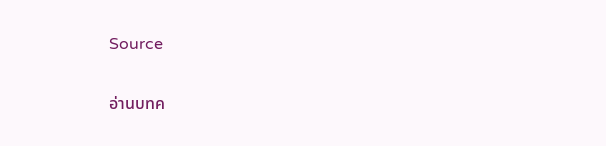Source

อ่านบทค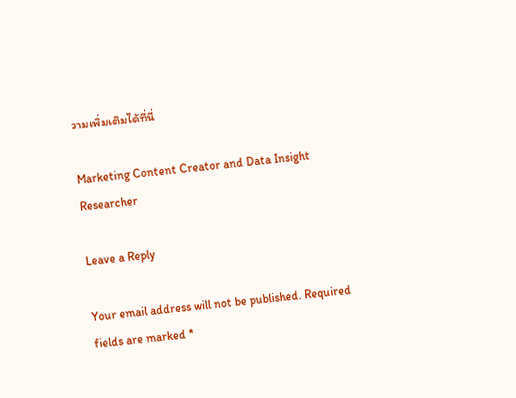วามเพิ่มเติมได้ที่นี่

Marketing Content Creator and Data Insight Researcher

Leave a Reply

Your email address will not be published. Required fields are marked *